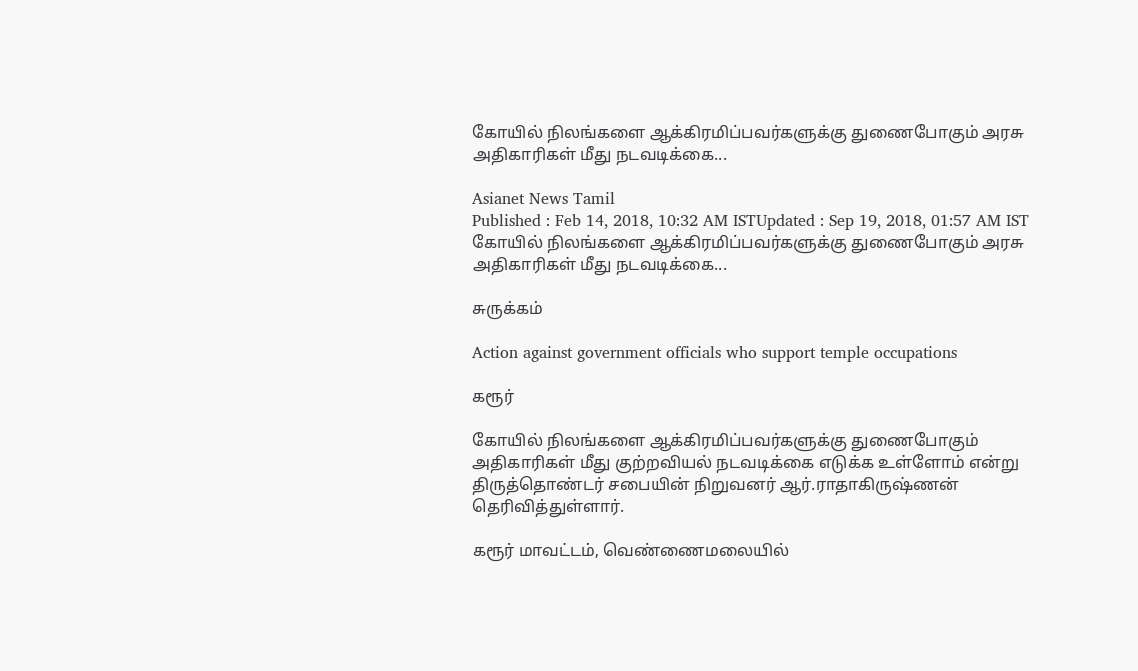கோயில் நிலங்களை ஆக்கிரமிப்பவர்களுக்கு துணைபோகும் அரசு அதிகாரிகள் மீது நடவடிக்கை...

Asianet News Tamil
Published : Feb 14, 2018, 10:32 AM ISTUpdated : Sep 19, 2018, 01:57 AM IST
கோயில் நிலங்களை ஆக்கிரமிப்பவர்களுக்கு துணைபோகும் அரசு அதிகாரிகள் மீது நடவடிக்கை...

சுருக்கம்

Action against government officials who support temple occupations

கரூர்

கோயில் நிலங்களை ஆக்கிரமிப்பவர்களுக்கு துணைபோகும் அதிகாரிகள் மீது குற்றவியல் நடவடிக்கை எடுக்க உள்ளோம் என்று திருத்தொண்டர் சபையின் நிறுவனர் ஆர்.ராதாகிருஷ்ணன் தெரிவித்துள்ளார்.

கரூர் மாவட்டம், வெண்ணைமலையில்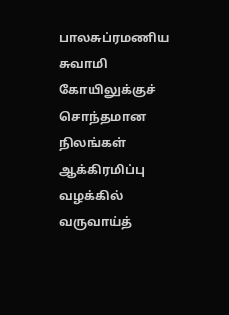பாலசுப்ரமணிய சுவாமி கோயிலுக்குச் சொந்தமான நிலங்கள் ஆக்கிரமிப்பு வழக்கில் வருவாய்த்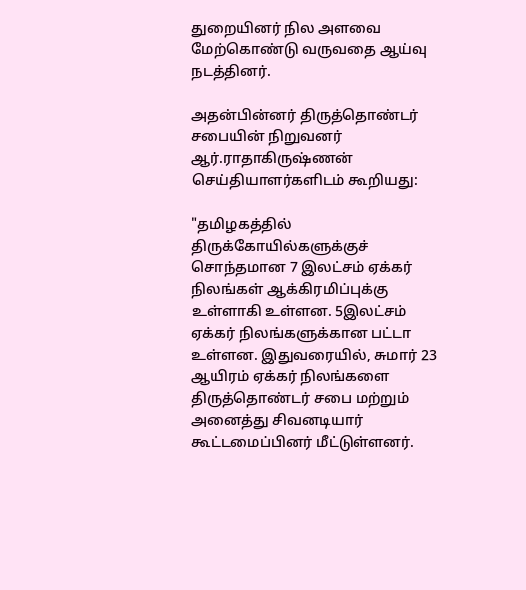துறையினர் நில அளவை மேற்கொண்டு வருவதை ஆய்வு நடத்தினர்.

அதன்பின்னர் திருத்தொண்டர் சபையின் நிறுவனர் ஆர்.ராதாகிருஷ்ணன் செய்தியாளர்களிடம் கூறியது:

"தமிழகத்தில் திருக்கோயில்களுக்குச் சொந்தமான 7 இலட்சம் ஏக்கர் நிலங்கள் ஆக்கிரமிப்புக்கு உள்ளாகி உள்ளன. 5இலட்சம் ஏக்கர் நிலங்களுக்கான பட்டா உள்ளன. இதுவரையில், சுமார் 23 ஆயிரம் ஏக்கர் நிலங்களை திருத்தொண்டர் சபை மற்றும் அனைத்து சிவனடியார் கூட்டமைப்பினர் மீட்டுள்ளனர்.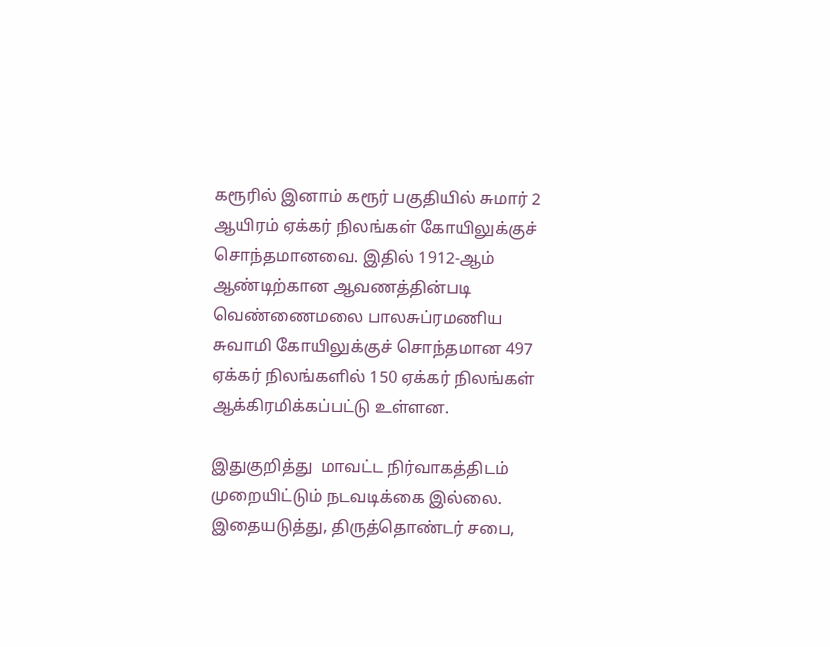கரூரில் இனாம் கரூர் பகுதியில் சுமார் 2 ஆயிரம் ஏக்கர் நிலங்கள் கோயிலுக்குச் சொந்தமானவை. இதில் 1912-ஆம் ஆண்டிற்கான ஆவணத்தின்படி வெண்ணைமலை பாலசுப்ரமணிய சுவாமி கோயிலுக்குச் சொந்தமான 497 ஏக்கர் நிலங்களில் 150 ஏக்கர் நிலங்கள் ஆக்கிரமிக்கப்பட்டு உள்ளன.

இதுகுறித்து  மாவட்ட நிர்வாகத்திடம் முறையிட்டும் நடவடிக்கை இல்லை. இதையடுத்து, திருத்தொண்டர் சபை,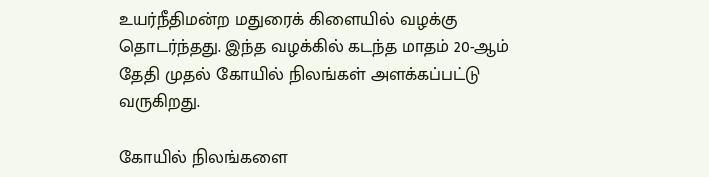உயர்நீதிமன்ற மதுரைக் கிளையில் வழக்கு தொடர்ந்தது. இந்த வழக்கில் கடந்த மாதம் 20-ஆம் தேதி முதல் கோயில் நிலங்கள் அளக்கப்பட்டு வருகிறது.

கோயில் நிலங்களை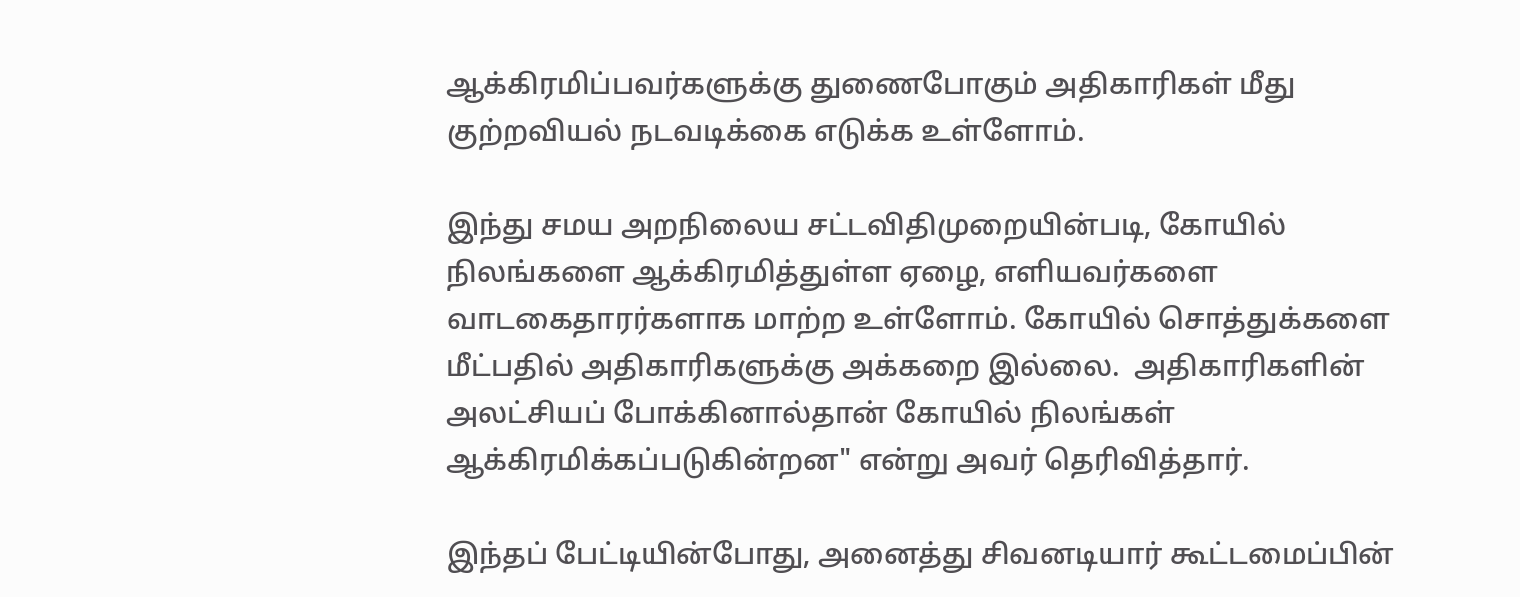ஆக்கிரமிப்பவர்களுக்கு துணைபோகும் அதிகாரிகள் மீது குற்றவியல் நடவடிக்கை எடுக்க உள்ளோம்.

இந்து சமய அறநிலைய சட்டவிதிமுறையின்படி, கோயில் நிலங்களை ஆக்கிரமித்துள்ள ஏழை, எளியவர்களை வாடகைதாரர்களாக மாற்ற உள்ளோம். கோயில் சொத்துக்களை மீட்பதில் அதிகாரிகளுக்கு அக்கறை இல்லை.  அதிகாரிகளின் அலட்சியப் போக்கினால்தான் கோயில் நிலங்கள் ஆக்கிரமிக்கப்படுகின்றன" என்று அவர் தெரிவித்தார்.

இந்தப் பேட்டியின்போது, அனைத்து சிவனடியார் கூட்டமைப்பின்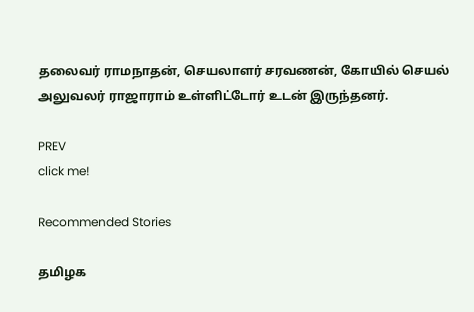தலைவர் ராமநாதன், செயலாளர் சரவணன், கோயில் செயல் அலுவலர் ராஜாராம் உள்ளிட்டோர் உடன் இருந்தனர்.

PREV
click me!

Recommended Stories

தமிழக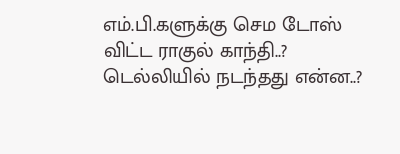எம்.பி.களுக்கு செம டோஸ் விட்ட ராகுல் காந்தி..? டெல்லியில் நடந்தது என்ன..?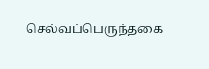செல்வப்பெருந்தகை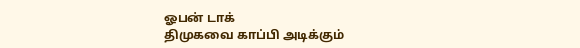ஓபன் டாக்
திமுகவை காப்பி அடிக்கும்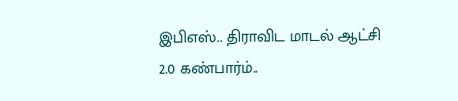இபிஎஸ்.. திராவிட மாடல் ஆட்சி 2.0 கண்பார்ம்..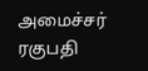அமைச்சர் ரகுபதி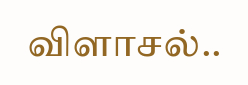விளாசல்..